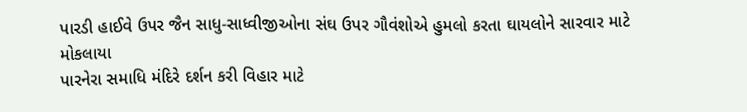પારડી હાઈવે ઉપર જૈન સાધુ-સાધ્વીજીઓના સંઘ ઉપર ગૌવંશોએ હુમલો કરતા ઘાયલોને સારવાર માટે મોકલાયા
પારનેરા સમાધિ મંદિરે દર્શન કરી વિહાર માટે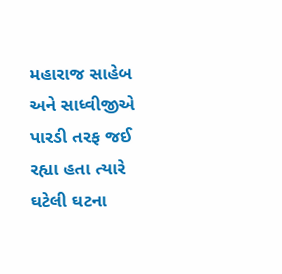મહારાજ સાહેબ અને સાધ્વીજીએ પારડી તરફ જઈ રહ્યા હતા ત્યારે ઘટેલી ઘટના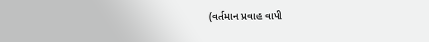(વર્તમાન પ્રવાહ વાપી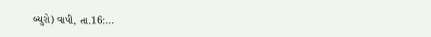બ્યુરો) વાપી, તા.16:...